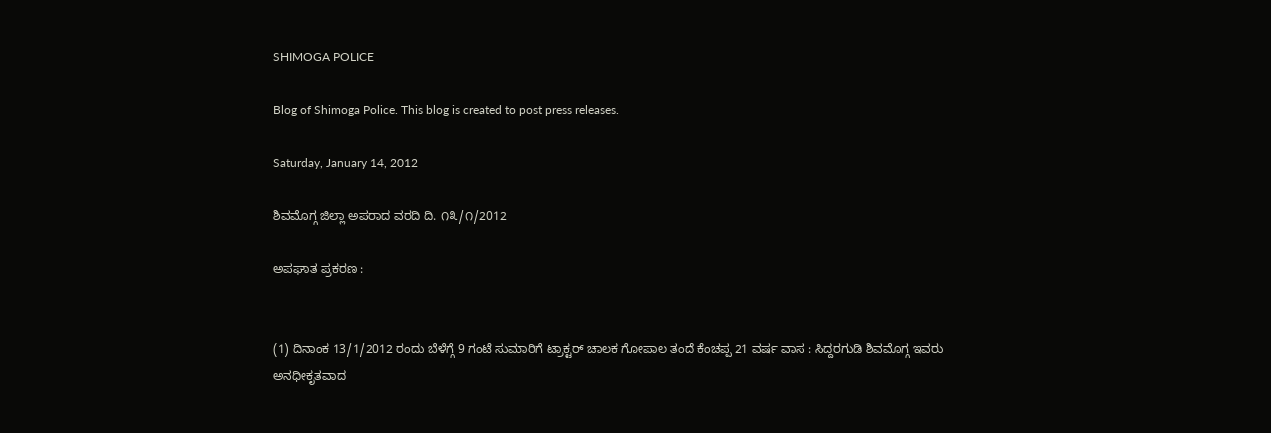SHIMOGA POLICE

Blog of Shimoga Police. This blog is created to post press releases.

Saturday, January 14, 2012

ಶಿವಮೊಗ್ಗ ಜಿಲ್ಲಾ ಅಪರಾದ ವರದಿ ದಿ. ೧೩/೧/2012

ಅಪಘಾತ ಪ್ರಕರಣ :


(1) ದಿನಾಂಕ 13/1/2012 ರಂದು ಬೆಳೆಗ್ಗೆ 9 ಗಂಟೆ ಸುಮಾರಿಗೆ ಟ್ರಾಕ್ಟರ್ ಚಾಲಕ ಗೋಪಾಲ ತಂದೆ ಕೆಂಚಪ್ಪ 21 ವರ್ಷ ವಾಸ : ಸಿದ್ದರಗುಡಿ ಶಿವಮೊಗ್ಗ ಇವರು ಅನಧೀಕೃತವಾದ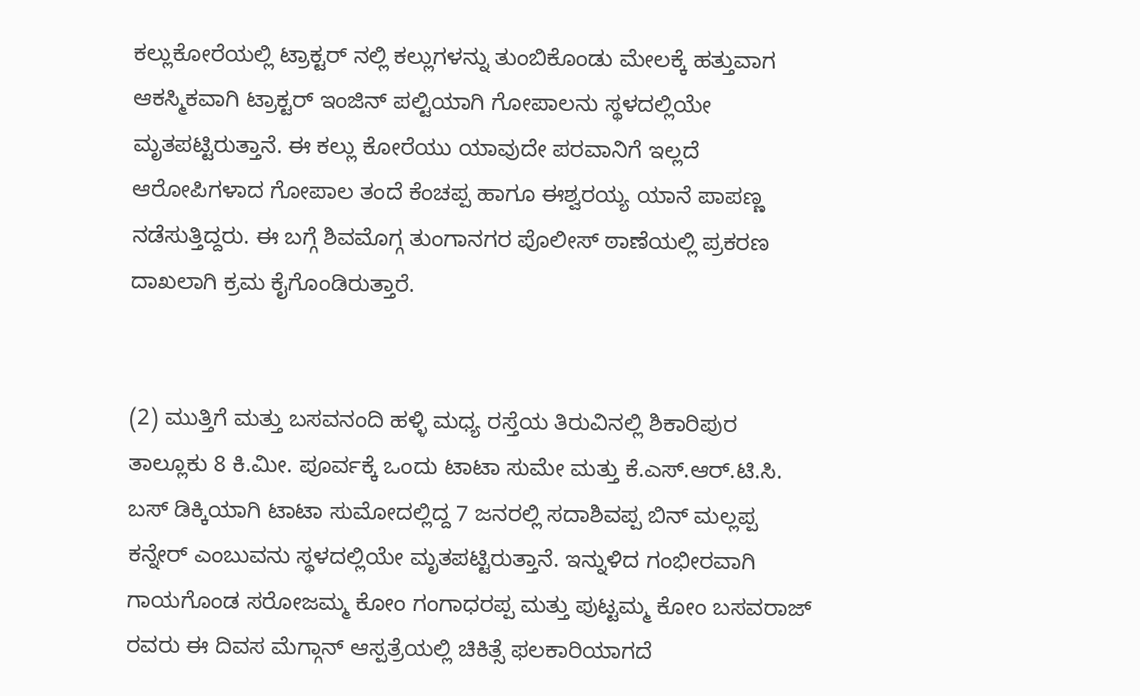ಕಲ್ಲುಕೋರೆಯಲ್ಲಿ ಟ್ರಾಕ್ಟರ್ ನಲ್ಲಿ ಕಲ್ಲುಗಳನ್ನು ತುಂಬಿಕೊಂಡು ಮೇಲಕ್ಕೆ ಹತ್ತುವಾಗ ಆಕಸ್ಮಿಕವಾಗಿ ಟ್ರಾಕ್ಟರ್ ಇಂಜಿನ್ ಪಲ್ಟಿಯಾಗಿ ಗೋಪಾಲನು ಸ್ಥಳದಲ್ಲಿಯೇ ಮೃತಪಟ್ಟಿರುತ್ತಾನೆ. ಈ ಕಲ್ಲು ಕೋರೆಯು ಯಾವುದೇ ಪರವಾನಿಗೆ ಇಲ್ಲದೆ ಆರೋಪಿಗಳಾದ ಗೋಪಾಲ ತಂದೆ ಕೆಂಚಪ್ಪ ಹಾಗೂ ಈಶ್ವರಯ್ಯ ಯಾನೆ ಪಾಪಣ್ಣ ನಡೆಸುತ್ತಿದ್ದರು. ಈ ಬಗ್ಗೆ ಶಿವಮೊಗ್ಗ ತುಂಗಾನಗರ ಪೊಲೀಸ್ ಠಾಣೆಯಲ್ಲಿ ಪ್ರಕರಣ ದಾಖಲಾಗಿ ಕ್ರಮ ಕೈಗೊಂಡಿರುತ್ತಾರೆ.


(2) ಮುತ್ತಿಗೆ ಮತ್ತು ಬಸವನಂದಿ ಹಳ್ಳಿ ಮಧ್ಯ ರಸ್ತೆಯ ತಿರುವಿನಲ್ಲಿ ಶಿಕಾರಿಪುರ ತಾಲ್ಲೂಕು 8 ಕಿ.ಮೀ. ಪೂರ್ವಕ್ಕೆ ಒಂದು ಟಾಟಾ ಸುಮೇ ಮತ್ತು ಕೆ.ಎಸ್.ಆರ್.ಟಿ.ಸಿ. ಬಸ್ ಡಿಕ್ಕಿಯಾಗಿ ಟಾಟಾ ಸುಮೋದಲ್ಲಿದ್ದ 7 ಜನರಲ್ಲಿ ಸದಾಶಿವಪ್ಪ ಬಿನ್ ಮಲ್ಲಪ್ಪ ಕನ್ನೇರ್ ಎಂಬುವನು ಸ್ಥಳದಲ್ಲಿಯೇ ಮೃತಪಟ್ಟಿರುತ್ತಾನೆ. ಇನ್ನುಳಿದ ಗಂಭೀರವಾಗಿ ಗಾಯಗೊಂಡ ಸರೋಜಮ್ಮ ಕೋಂ ಗಂಗಾಧರಪ್ಪ ಮತ್ತು ಪುಟ್ಟಮ್ಮ ಕೋಂ ಬಸವರಾಜ್ ರವರು ಈ ದಿವಸ ಮೆಗ್ಗಾನ್ ಆಸ್ಪತ್ರೆಯಲ್ಲಿ ಚಿಕಿತ್ಸೆ ಫಲಕಾರಿಯಾಗದೆ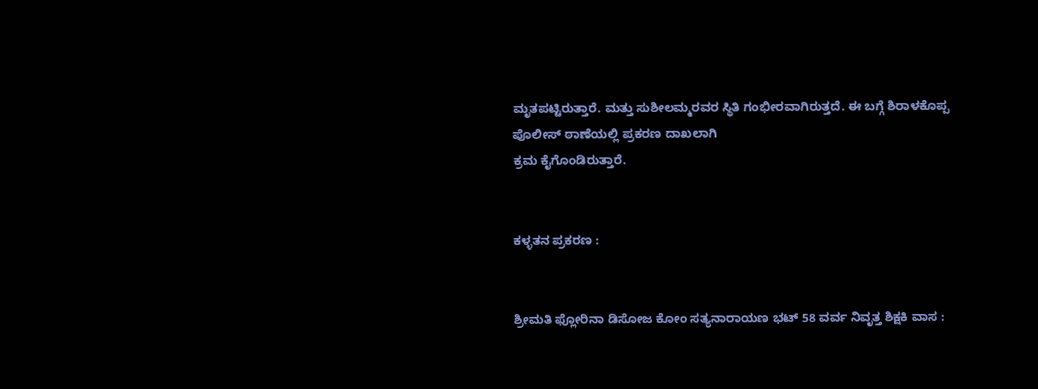ಮೃತಪಟ್ಟಿರುತ್ತಾರೆ. ಮತ್ತು ಸುಶೀಲಮ್ಮರವರ ಸ್ಥಿತಿ ಗಂಭೀರವಾಗಿರುತ್ತದೆ. ಈ ಬಗ್ಗೆ ಶಿರಾಳಕೊಪ್ಪ ಪೊಲೀಸ್ ಠಾಣೆಯಲ್ಲಿ ಪ್ರಕರಣ ದಾಖಲಾಗಿ
ಕ್ರಮ ಕೈಗೊಂಡಿರುತ್ತಾರೆ.


ಕಳ್ಳತನ ಪ್ರಕರಣ :


ಶ್ರೀಮತಿ ಫ್ಲೋರಿನಾ ಡಿಸೋಜ ಕೋಂ ಸತ್ಯನಾರಾಯಣ ಭಟ್ 58 ವರ್ವ ನಿವೃತ್ತ ಶಿಕ್ಷಕಿ ವಾಸ :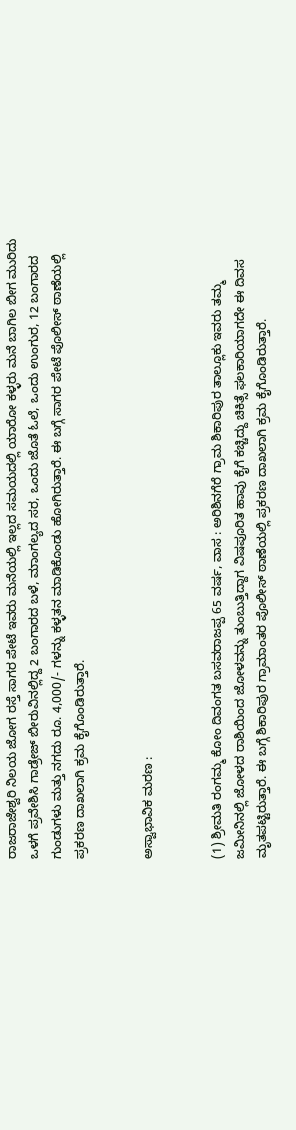ರಾಜರಾಜೇಶ್ವರಿ ನಿಲಯ ಜೋಗ ರಸ್ತೆ ಸಾಗರ ಪೇಟೆ ಇವರು ಮನೆಯಲ್ಲಿ ಇಲ್ಲದ ಸಮಯದಲ್ಲಿ ಯಾರೋ ಕಳ್ಳರು ಮನೆ ಬಾಗಿಲ ಬೀಗ ಮುರಿದು ಒಳಗೆ ಪ್ರವೇಶಿಸಿ ಗಾಡ್ರೇಜ್ ಬೀರುವಿನಲ್ಲಿದ್ದ 2 ಬಂಗಾರದ ಬಳೆ, ಮಾಂಗಲ್ಯದ ಸರ, ಒಂದು ಜೊತೆ ಓಲೆ, ಒಂದು ಉಂಗುರ, 12 ಬಂಗಾರದ ಗುಂಡುಗಳು ಮತ್ತು ನಗದು ರೂ. 4,000/- ಗಳನ್ನು ಕಳ್ಳತನ ಮಾಡಿಕೊಂಡು ಹೋಗಿರುತ್ತಾರೆ. ಈ ಬಗ್ಗೆ ಸಾಗರ ಪೇಟೆ ಪೊಲೀಸ್ ಠಾಣೆಯಲ್ಲಿ ಪ್ರಕರಣ ದಾಖಲಾಗಿ ಕ್ರಮ ಕೈಗೊಂಡಿರುತ್ತಾರೆ.


ಅಸ್ವಾಭಾವಿಕ ಮರಣ :


(1) ಶ್ರೀಮತಿ ರಂಗಮ್ಮ ಕೋಂ ದಿವಂಗತ ಬಸವರಾಜಪ್ಪ 65 ವರ್ಷ, ವಾಸ : ಅರಿಶಿನಗೆರೆ ಗ್ರಾಮ ಶಿಕಾರಿಪುರ ತಾಲ್ಲೂಕು ಇವರು ತಮ್ಮ ಜಮೀನಿನಲ್ಲಿ ಜೋಳದ ರಾಶಿಯಿಂದ ಜೋಳವನ್ನು ತುಂಬುತ್ತಿದ್ದಾಗ ವಿಷಪೂರಿತ ಹಾವು ಕೈಗೆ ಕಚ್ಚಿದ್ದು ಚಿಕಿತ್ಸೆ ಫಲಕಾರಿಯಾಗದೇ ಈ ದಿವಸ ಮೃತಪಟ್ಟಿರುತ್ತಾರೆ. ಈ ಬಗ್ಗೆ ಶಿಕಾರಿಪುರ ಗ್ರಾಮಾಂತರ ಪೊಲೀಸ್ ಠಾಣೆಯಲ್ಲಿ ಪ್ರಕರಣ ದಾಖಲಾಗಿ ಕ್ರಮ ಕೈಗೊಂಡಿರುತ್ತಾರೆ.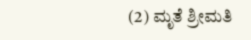(2) ಮೃತೆ ಶ್ರೀಮತಿ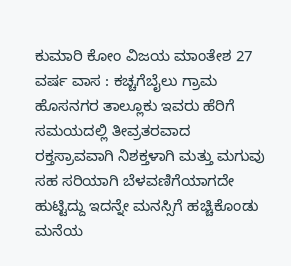ಕುಮಾರಿ ಕೋಂ ವಿಜಯ ಮಾಂತೇಶ 27 ವರ್ಷ ವಾಸ : ಕಚ್ಚಗೆಬೈಲು ಗ್ರಾಮ ಹೊಸನಗರ ತಾಲ್ಲೂಕು ಇವರು ಹೆರಿಗೆ ಸಮಯದಲ್ಲಿ ತೀವ್ರತರವಾದ ರಕ್ತಸ್ರಾವವಾಗಿ ನಿಶಕ್ತಳಾಗಿ ಮತ್ತು ಮಗುವು ಸಹ ಸರಿಯಾಗಿ ಬೆಳವಣಿಗೆಯಾಗದೇ ಹುಟ್ಟಿದ್ದು ಇದನ್ನೇ ಮನಸ್ಸಿಗೆ ಹಚ್ಚಿಕೊಂಡು ಮನೆಯ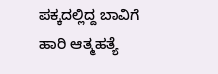ಪಕ್ಕದಲ್ಲಿದ್ದ ಬಾವಿಗೆ ಹಾರಿ ಆತ್ಮಹತ್ಯೆ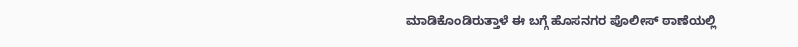ಮಾಡಿಕೊಂಡಿರುತ್ತಾಳೆ ಈ ಬಗ್ಗೆ ಹೊಸನಗರ ಪೊಲೀಸ್ ಠಾಣೆಯಲ್ಲಿ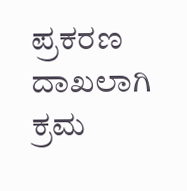ಪ್ರಕರಣ ದಾಖಲಾಗಿ ಕ್ರಮ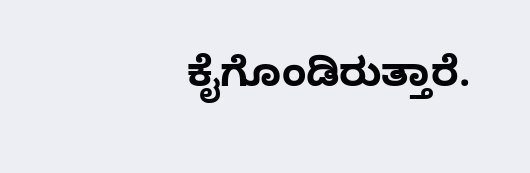ಕೈಗೊಂಡಿರುತ್ತಾರೆ.